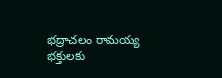భద్రాచలం రామయ్య భక్తులకు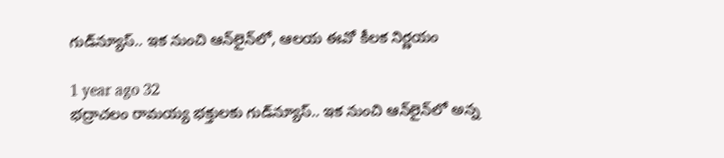గుడ్‌న్యూస్.. ఇక నుంచి ఆన్‌లైన్‌లో, ఆలయ ఈవో కీలక నిర్ణయం

1 year ago 32
భద్రాచలం రామయ్య భక్తులకు గుడ్‌న్యూస్.. ఇక నుంచి ఆన్‌లైన్‌లో అన్న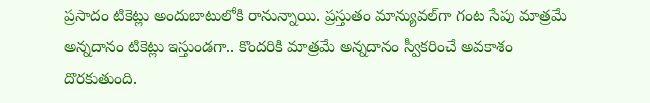ప్రసాదం టికెట్లు అందుబాటులోకి రానున్నాయి. ప్రస్తుతం మాన్యువల్‌గా గంట సేపు మాత్రమే అన్నదానం టికెట్లు ఇస్తుండగా.. కొందరికి మాత్రమే అన్నదానం స్వీకరించే అవకాశం దొరకుతుంది.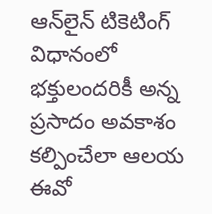ఆన్‌లైన్ టికెటింగ్ విధానంలో భక్తులందరికీ అన్న ప్రసాదం అవకాశం కల్పించేలా ఆలయ ఈవో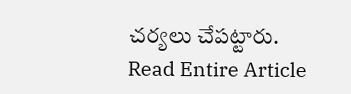చర్యలు చేపట్టారు.
Read Entire Article